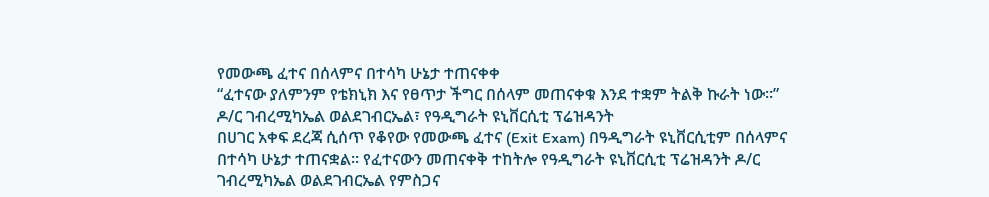የመውጫ ፈተና በሰላምና በተሳካ ሁኔታ ተጠናቀቀ
“ፈተናው ያለምንም የቴክኒክ እና የፀጥታ ችግር በሰላም መጠናቀቁ እንደ ተቋም ትልቅ ኩራት ነው።”
ዶ/ር ገብረሚካኤል ወልደገብርኤል፣ የዓዲግራት ዩኒቨርሲቲ ፕሬዝዳንት
በሀገር አቀፍ ደረጃ ሲሰጥ የቆየው የመውጫ ፈተና (Exit Exam) በዓዲግራት ዩኒቨርሲቲም በሰላምና በተሳካ ሁኔታ ተጠናቋል። የፈተናውን መጠናቀቅ ተከትሎ የዓዲግራት ዩኒቨርሲቲ ፕሬዝዳንት ዶ/ር ገብረሚካኤል ወልደገብርኤል የምስጋና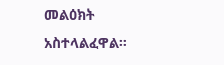መልዕክት አስተላልፈዋል።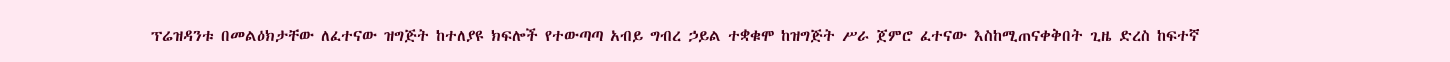ፕሬዝዳንቱ በመልዕክታቸው ለፈተናው ዝግጅት ከተለያዩ ክፍሎች የተውጣጣ አብይ ግብረ ኃይል ተቋቁሞ ከዝግጅት ሥራ ጀምሮ ፈተናው እስከሚጠናቀቅበት ጊዜ ድረስ ከፍተኛ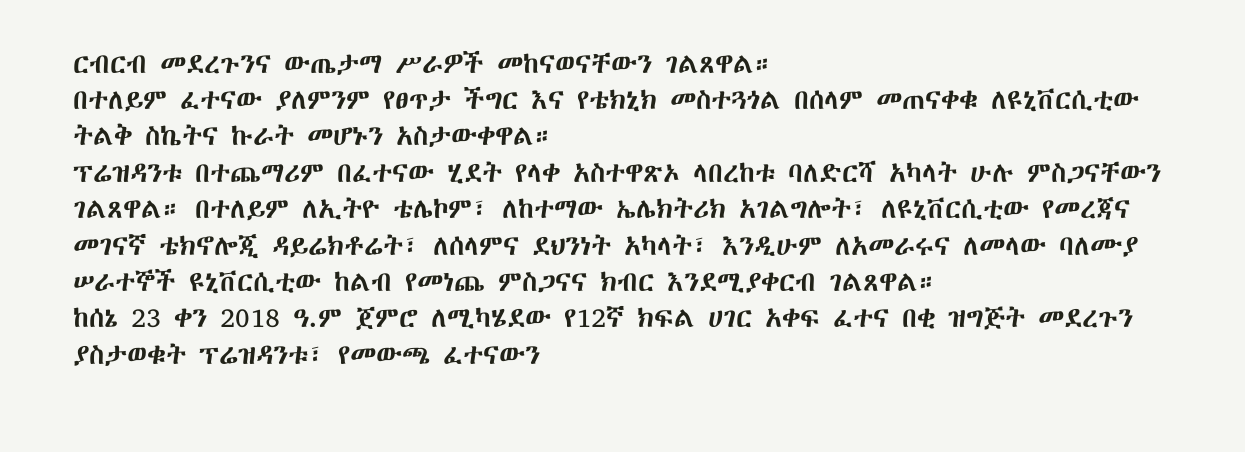ርብርብ መደረጉንና ውጤታማ ሥራዎች መከናወናቸውን ገልጸዋል።
በተለይም ፈተናው ያለምንም የፀጥታ ችግር እና የቴክኒክ መስተጓጎል በሰላም መጠናቀቁ ለዩኒቨርሲቲው ትልቅ ስኬትና ኩራት መሆኑን አስታውቀዋል።
ፕሬዝዳንቱ በተጨማሪም በፈተናው ሂደት የላቀ አስተዋጽኦ ላበረከቱ ባለድርሻ አካላት ሁሉ ምስጋናቸውን ገልጸዋል። በተለይም ለኢትዮ ቴሌኮም፣ ለከተማው ኤሌክትሪክ አገልግሎት፣ ለዩኒቨርሲቲው የመረጃና መገናኛ ቴክኖሎጂ ዳይሬክቶሬት፣ ለሰላምና ደህንነት አካላት፣ እንዲሁም ለአመራሩና ለመላው ባለሙያ ሠራተኞች ዩኒቨርሲቲው ከልብ የመነጨ ምስጋናና ክብር እንደሚያቀርብ ገልጸዋል።
ከሰኔ 23 ቀን 2018 ዓ.ም ጀምሮ ለሚካሄደው የ12ኛ ክፍል ሀገር አቀፍ ፈተና በቂ ዝግጅት መደረጉን ያስታወቁት ፕሬዝዳንቱ፣ የመውጫ ፈተናውን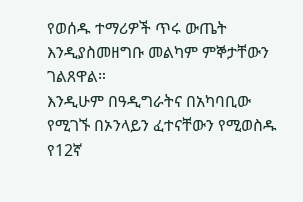የወሰዱ ተማሪዎች ጥሩ ውጤት እንዲያስመዘግቡ መልካም ምኞታቸውን ገልጸዋል።
እንዲሁም በዓዲግራትና በአካባቢው የሚገኙ በኦንላይን ፈተናቸውን የሚወስዱ የ12ኛ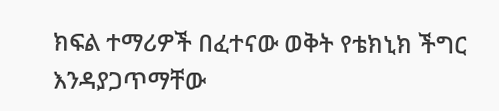ክፍል ተማሪዎች በፈተናው ወቅት የቴክኒክ ችግር እንዳያጋጥማቸው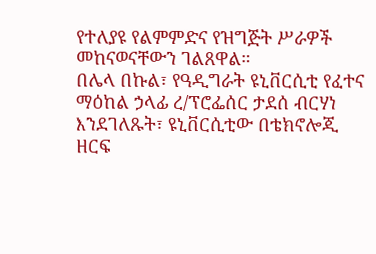የተለያዩ የልምምድና የዝግጅት ሥራዎች መከናወናቸውን ገልጸዋል።
በሌላ በኩል፣ የዓዲግራት ዩኒቨርሲቲ የፈተና ማዕከል ኃላፊ ረ/ፕሮፌሰር ታደሰ ብርሃነ እንደገለጹት፣ ዩኒቨርሲቲው በቴክኖሎጂ ዘርፍ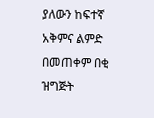ያለውን ከፍተኛ አቅምና ልምድ በመጠቀም በቂ ዝግጅት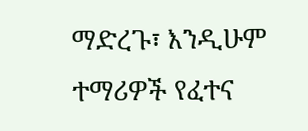ማድረጉ፣ እንዲሁም ተማሪዎች የፈተና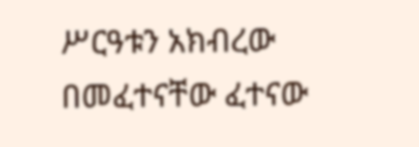ሥርዓቱን አክብረው በመፈተናቸው ፈተናው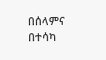በሰላምና በተሳካ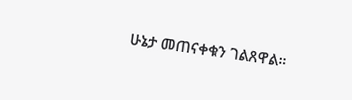ሁኔታ መጠናቀቁን ገልጸዋል።